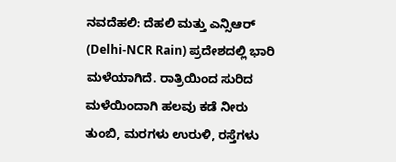ನವದೆಹಲಿ: ದೆಹಲಿ ಮತ್ತು ಎನ್ಸಿಆರ್ (Delhi-NCR Rain) ಪ್ರದೇಶದಲ್ಲಿ ಭಾರಿ ಮಳೆಯಾಗಿದೆ. ರಾತ್ರಿಯಿಂದ ಸುರಿದ ಮಳೆಯಿಂದಾಗಿ ಹಲವು ಕಡೆ ನೀರು ತುಂಬಿ, ಮರಗಳು ಉರುಳಿ, ರಸ್ತೆಗಳು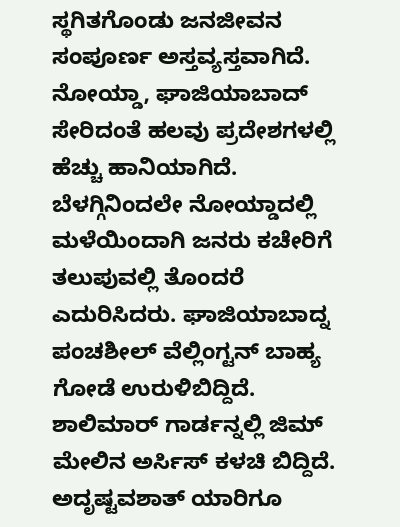ಸ್ಥಗಿತಗೊಂಡು ಜನಜೀವನ ಸಂಪೂರ್ಣ ಅಸ್ತವ್ಯಸ್ತವಾಗಿದೆ. ನೋಯ್ಡಾ, ಘಾಜಿಯಾಬಾದ್ ಸೇರಿದಂತೆ ಹಲವು ಪ್ರದೇಶಗಳಲ್ಲಿ ಹೆಚ್ಚು ಹಾನಿಯಾಗಿದೆ.
ಬೆಳಗ್ಗಿನಿಂದಲೇ ನೋಯ್ಡಾದಲ್ಲಿ ಮಳೆಯಿಂದಾಗಿ ಜನರು ಕಚೇರಿಗೆ ತಲುಪುವಲ್ಲಿ ತೊಂದರೆ ಎದುರಿಸಿದರು. ಘಾಜಿಯಾಬಾದ್ನ ಪಂಚಶೀಲ್ ವೆಲ್ಲಿಂಗ್ಟನ್ ಬಾಹ್ಯ ಗೋಡೆ ಉರುಳಿಬಿದ್ದಿದೆ. ಶಾಲಿಮಾರ್ ಗಾರ್ಡನ್ನಲ್ಲಿ ಜಿಮ್ ಮೇಲಿನ ಅರ್ಸಿಸ್ ಕಳಚಿ ಬಿದ್ದಿದೆ. ಅದೃಷ್ಟವಶಾತ್ ಯಾರಿಗೂ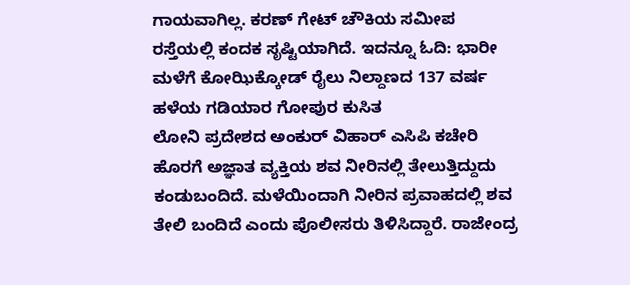ಗಾಯವಾಗಿಲ್ಲ. ಕರಣ್ ಗೇಟ್ ಚೌಕಿಯ ಸಮೀಪ ರಸ್ತೆಯಲ್ಲಿ ಕಂದಕ ಸೃಷ್ಟಿಯಾಗಿದೆ. ಇದನ್ನೂ ಓದಿ: ಭಾರೀ ಮಳೆಗೆ ಕೋಝಿಕ್ಕೋಡ್ ರೈಲು ನಿಲ್ದಾಣದ 137 ವರ್ಷ ಹಳೆಯ ಗಡಿಯಾರ ಗೋಪುರ ಕುಸಿತ
ಲೋನಿ ಪ್ರದೇಶದ ಅಂಕುರ್ ವಿಹಾರ್ ಎಸಿಪಿ ಕಚೇರಿ ಹೊರಗೆ ಅಜ್ಞಾತ ವ್ಯಕ್ತಿಯ ಶವ ನೀರಿನಲ್ಲಿ ತೇಲುತ್ತಿದ್ದುದು ಕಂಡುಬಂದಿದೆ. ಮಳೆಯಿಂದಾಗಿ ನೀರಿನ ಪ್ರವಾಹದಲ್ಲಿ ಶವ ತೇಲಿ ಬಂದಿದೆ ಎಂದು ಪೊಲೀಸರು ತಿಳಿಸಿದ್ದಾರೆ. ರಾಜೇಂದ್ರ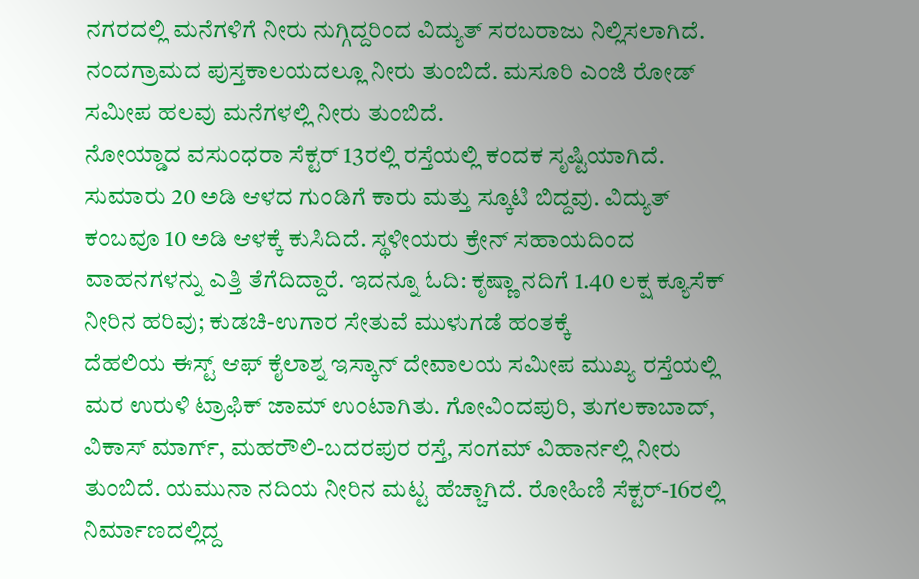ನಗರದಲ್ಲಿ ಮನೆಗಳಿಗೆ ನೀರು ನುಗ್ಗಿದ್ದರಿಂದ ವಿದ್ಯುತ್ ಸರಬರಾಜು ನಿಲ್ಲಿಸಲಾಗಿದೆ. ನಂದಗ್ರಾಮದ ಪುಸ್ತಕಾಲಯದಲ್ಲೂ ನೀರು ತುಂಬಿದೆ. ಮಸೂರಿ ಎಂಜಿ ರೋಡ್ ಸಮೀಪ ಹಲವು ಮನೆಗಳಲ್ಲಿ ನೀರು ತುಂಬಿದೆ.
ನೋಯ್ಡಾದ ವಸುಂಧರಾ ಸೆಕ್ಟರ್ 13ರಲ್ಲಿ ರಸ್ತೆಯಲ್ಲಿ ಕಂದಕ ಸೃಷ್ಟಿಯಾಗಿದೆ. ಸುಮಾರು 20 ಅಡಿ ಆಳದ ಗುಂಡಿಗೆ ಕಾರು ಮತ್ತು ಸ್ಕೂಟಿ ಬಿದ್ದವು. ವಿದ್ಯುತ್ ಕಂಬವೂ 10 ಅಡಿ ಆಳಕ್ಕೆ ಕುಸಿದಿದೆ. ಸ್ಥಳೀಯರು ಕ್ರೇನ್ ಸಹಾಯದಿಂದ ವಾಹನಗಳನ್ನು ಎತ್ತಿ ತೆಗೆದಿದ್ದಾರೆ. ಇದನ್ನೂ ಓದಿ: ಕೃಷ್ಣಾ ನದಿಗೆ 1.40 ಲಕ್ಷ ಕ್ಯೂಸೆಕ್ ನೀರಿನ ಹರಿವು; ಕುಡಚಿ-ಉಗಾರ ಸೇತುವೆ ಮುಳುಗಡೆ ಹಂತಕ್ಕೆ
ದೆಹಲಿಯ ಈಸ್ಟ್ ಆಫ್ ಕೈಲಾಶ್ನ ಇಸ್ಕಾನ್ ದೇವಾಲಯ ಸಮೀಪ ಮುಖ್ಯ ರಸ್ತೆಯಲ್ಲಿ ಮರ ಉರುಳಿ ಟ್ರಾಫಿಕ್ ಜಾಮ್ ಉಂಟಾಗಿತು. ಗೋವಿಂದಪುರಿ, ತುಗಲಕಾಬಾದ್, ವಿಕಾಸ್ ಮಾರ್ಗ್, ಮಹರೌಲಿ-ಬದರಪುರ ರಸ್ತೆ, ಸಂಗಮ್ ವಿಹಾರ್ನಲ್ಲಿ ನೀರು ತುಂಬಿದೆ. ಯಮುನಾ ನದಿಯ ನೀರಿನ ಮಟ್ಟ ಹೆಚ್ಚಾಗಿದೆ. ರೋಹಿಣಿ ಸೆಕ್ಟರ್-16ರಲ್ಲಿ ನಿರ್ಮಾಣದಲ್ಲಿದ್ದ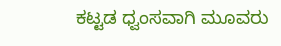ಕಟ್ಟಡ ಧ್ವಂಸವಾಗಿ ಮೂವರು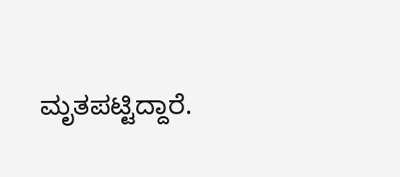ಮೃತಪಟ್ಟಿದ್ದಾರೆ.